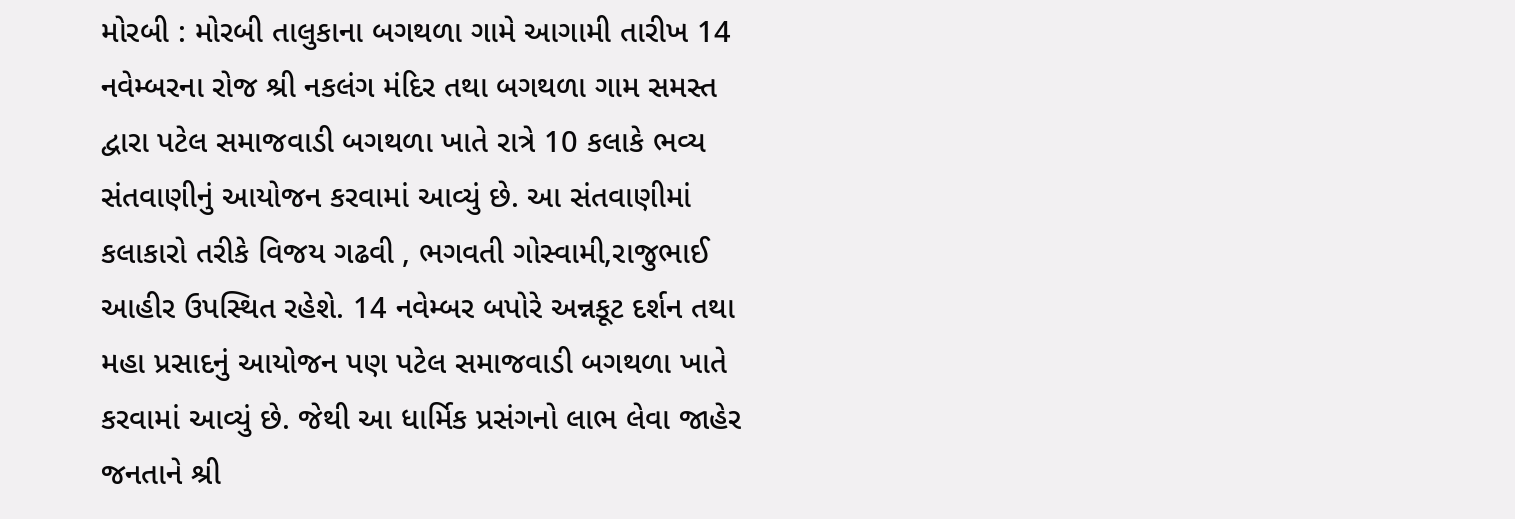મોરબી : મોરબી તાલુકાના બગથળા ગામે આગામી તારીખ 14 નવેમ્બરના રોજ શ્રી નકલંગ મંદિર તથા બગથળા ગામ સમસ્ત દ્વારા પટેલ સમાજવાડી બગથળા ખાતે રાત્રે 10 કલાકે ભવ્ય સંતવાણીનું આયોજન કરવામાં આવ્યું છે. આ સંતવાણીમાં કલાકારો તરીકે વિજય ગઢવી , ભગવતી ગોસ્વામી,રાજુભાઈ આહીર ઉપસ્થિત રહેશે. 14 નવેમ્બર બપોરે અન્નકૂટ દર્શન તથા મહા પ્રસાદનું આયોજન પણ પટેલ સમાજવાડી બગથળા ખાતે કરવામાં આવ્યું છે. જેથી આ ધાર્મિક પ્રસંગનો લાભ લેવા જાહેર જનતાને શ્રી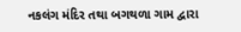નકલંગ મંદિર તથા બગથળા ગામ દ્વારા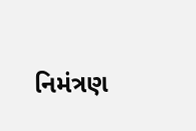નિમંત્રણ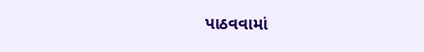પાઠવવામાં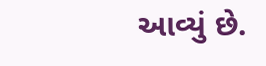આવ્યું છે.